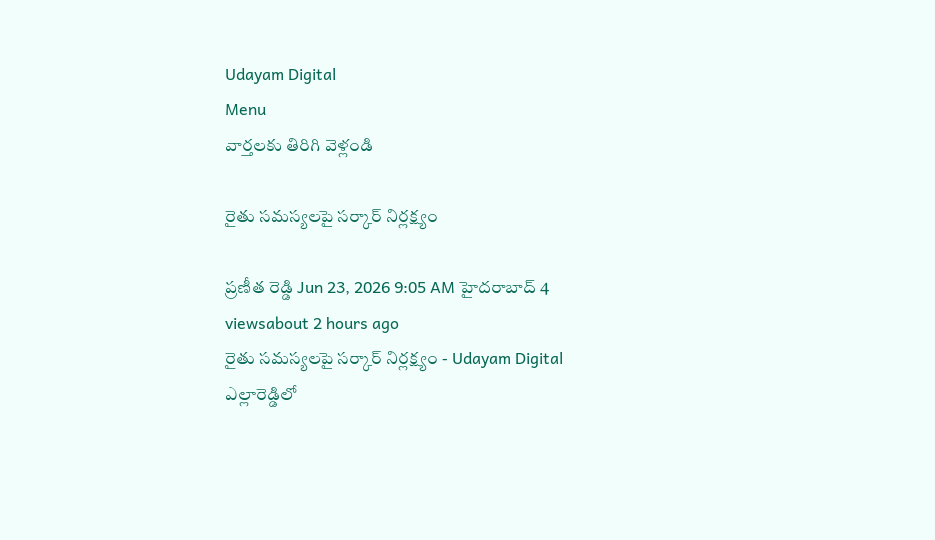Udayam Digital
Menu
వార్తలకు తిరిగి వెళ్లండి

రైతు సమస్యలపై సర్కార్ నిర్లక్ష్యం

ప్రణీత రెడ్డి Jun 23, 2026 9:05 AM హైదరాబాద్ 4 viewsabout 2 hours ago
రైతు సమస్యలపై సర్కార్ నిర్లక్ష్యం - Udayam Digital
ఎల్లారెడ్డిలో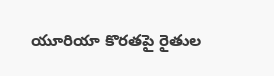యూరియా కొరతపై రైతుల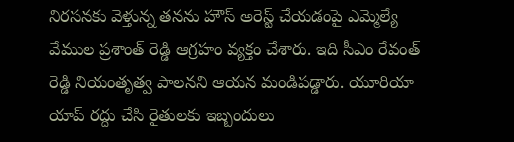నిరసనకు వెళ్తున్న తనను హౌస్ అరెస్ట్ చేయడంపై ఎమ్మెల్యే వేముల ప్రశాంత్ రెడ్డి ఆగ్రహం వ్యక్తం చేశారు. ఇది సీఎం రేవంత్ రెడ్డి నియంతృత్వ పాలనని ఆయన మండిపడ్డారు. యూరియా యాప్ రద్దు చేసి రైతులకు ఇబ్బందులు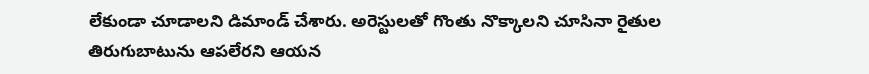లేకుండా చూడాలని డిమాండ్ చేశారు. అరెస్టులతో గొంతు నొక్కాలని చూసినా రైతుల తిరుగుబాటును ఆపలేరని ఆయన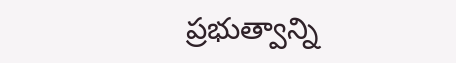ప్రభుత్వాన్ని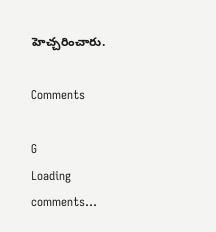హెచ్చరించారు.

Comments

G
Loading comments...